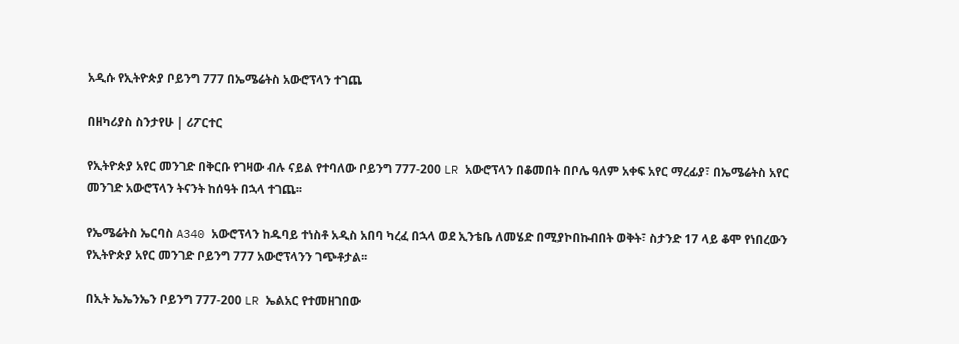አዲሱ የኢትዮጵያ ቦይንግ 777 በኤሜሬትስ አውሮፕላን ተገጨ

በዘካሪያስ ስንታየሁ | ሪፖርተር

የኢትዮጵያ አየር መንገድ በቅርቡ የገዛው ብሉ ናይል የተባለው ቦይንግ 777-200 LR አውሮፕላን በቆመበት በቦሌ ዓለም አቀፍ አየር ማረፊያ፣ በኤሜሬትስ አየር መንገድ አውሮፕላን ትናንት ከሰዓት በኋላ ተገጨ፡፡

የኤሜሬትስ ኤርባስ A340 አውሮፕላን ከዱባይ ተነስቶ አዲስ አበባ ካረፈ በኋላ ወደ ኢንቴቤ ለመሄድ በሚያኮበኩብበት ወቅት፣ ስታንድ 17 ላይ ቆሞ የነበረውን የኢትዮጵያ አየር መንገድ ቦይንግ 777 አውሮፕላንን ገጭቶታል፡፡

በኢት ኤኤንኤን ቦይንግ 777-200 LR ኤልአር የተመዘገበው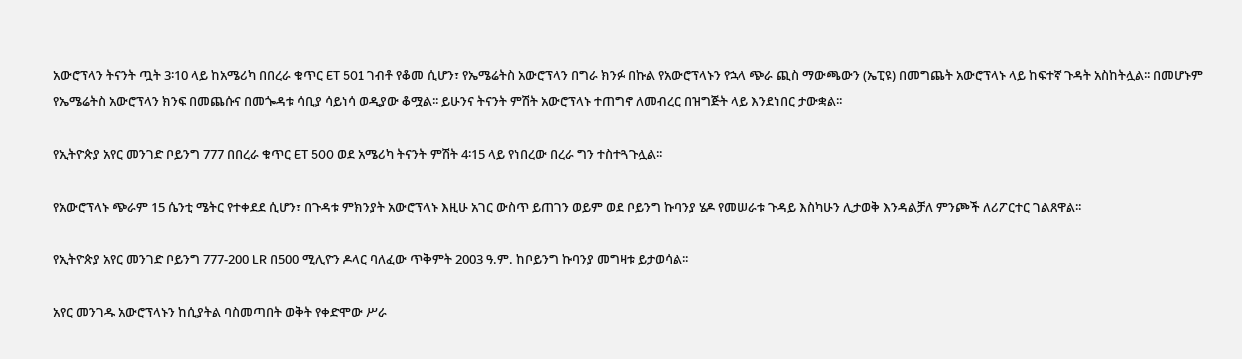አውሮፕላን ትናንት ጧት 3፡10 ላይ ከአሜሪካ በበረራ ቁጥር ET 501 ገብቶ የቆመ ሲሆን፣ የኤሜሬትስ አውሮፕላን በግራ ክንፉ በኩል የአውሮፕላኑን የኋላ ጭራ ጪስ ማውጫውን (ኤፒዩ) በመግጨት አውሮፕላኑ ላይ ከፍተኛ ጉዳት አስከትሏል፡፡ በመሆኑም የኤሜሬትስ አውሮፕላን ክንፍ በመጨሱና በመጐዳቱ ሳቢያ ሳይነሳ ወዲያው ቆሟል፡፡ ይሁንና ትናንት ምሽት አውሮፕላኑ ተጠግኖ ለመብረር በዝግጅት ላይ እንደነበር ታውቋል፡፡

የኢትዮጵያ አየር መንገድ ቦይንግ 777 በበረራ ቁጥር ET 500 ወደ አሜሪካ ትናንት ምሽት 4፡15 ላይ የነበረው በረራ ግን ተስተጓጉሏል፡፡

የአውሮፕላኑ ጭራም 15 ሴንቲ ሜትር የተቀደደ ሲሆን፣ በጉዳቱ ምክንያት አውሮፕላኑ እዚሁ አገር ውስጥ ይጠገን ወይም ወደ ቦይንግ ኩባንያ ሄዶ የመሠራቱ ጉዳይ እስካሁን ሊታወቅ እንዳልቻለ ምንጮች ለሪፖርተር ገልጸዋል፡፡

የኢትዮጵያ አየር መንገድ ቦይንግ 777-200 LR በ500 ሚሊዮን ዶላር ባለፈው ጥቅምት 2003 ዓ.ም. ከቦይንግ ኩባንያ መግዛቱ ይታወሳል፡፡

አየር መንገዱ አውሮፕላኑን ከሲያትል ባስመጣበት ወቅት የቀድሞው ሥራ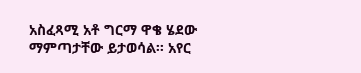አስፈጻሚ አቶ ግርማ ዋቄ ሄደው ማምጣታቸው ይታወሳል፡፡ አየር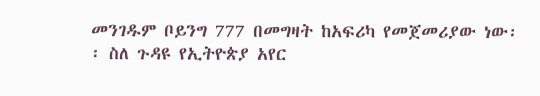መንገዱም ቦይንግ 777 በመግዛት ከአፍሪካ የመጀመሪያው ነው፡፡ ስለ ጉዳዩ የኢትዮጵያ አየር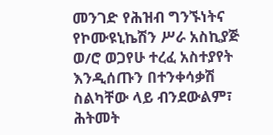መንገድ የሕዝብ ግንኙነትና የኮሙዩኒኬሽን ሥራ አስኪያጅ ወ/ሮ ወጋየሁ ተረፈ አስተያየት እንዲሰጡን በተንቀሳቃሽ ስልካቸው ላይ ብንደውልም፣ ሕትመት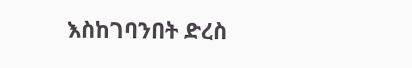እስከገባንበት ድረስ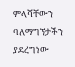ምላሻቸውን ባለማግኘታችን ያደረግነው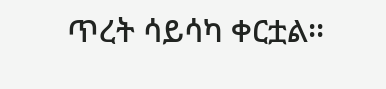ጥረት ሳይሳካ ቀርቷል፡፡